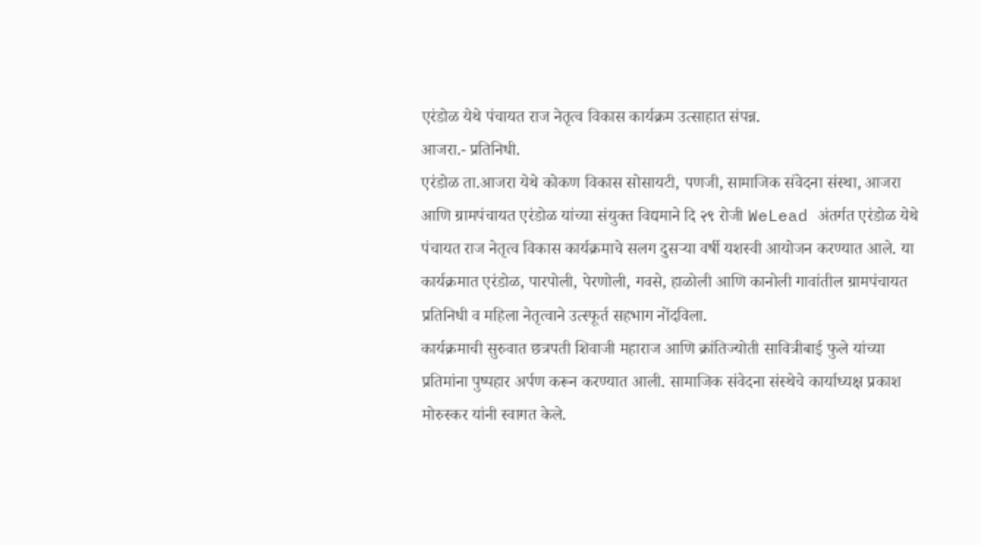एरंडोळ येथे पंचायत राज नेतृत्व विकास कार्यक्रम उत्साहात संपन्न.
आजरा.- प्रतिनिधी.
एरंडोळ ता.आजरा येथे कोकण विकास सोसायटी, पणजी, सामाजिक संवेदना संस्था, आजरा आणि ग्रामपंचायत एरंडोळ यांच्या संयुक्त विद्यमाने दि २९ रोजी WeLead अंतर्गत एरंडोळ येथे पंचायत राज नेतृत्व विकास कार्यक्रमाचे सलग दुसऱ्या वर्षी यशस्वी आयोजन करण्यात आले. या कार्यक्रमात एरंडोळ, पारपोली, पेरणोली, गवसे, हाळोली आणि कानोली गावांतील ग्रामपंचायत प्रतिनिधी व महिला नेतृत्वाने उत्स्फूर्त सहभाग नोंदविला.
कार्यक्रमाची सुरुवात छत्रपती शिवाजी महाराज आणि क्रांतिज्योती सावित्रीबाई फुले यांच्या प्रतिमांना पुष्पहार अर्पण करून करण्यात आली. सामाजिक संवेदना संस्थेचे कार्याध्यक्ष प्रकाश मोरुस्कर यांनी स्वागत केले.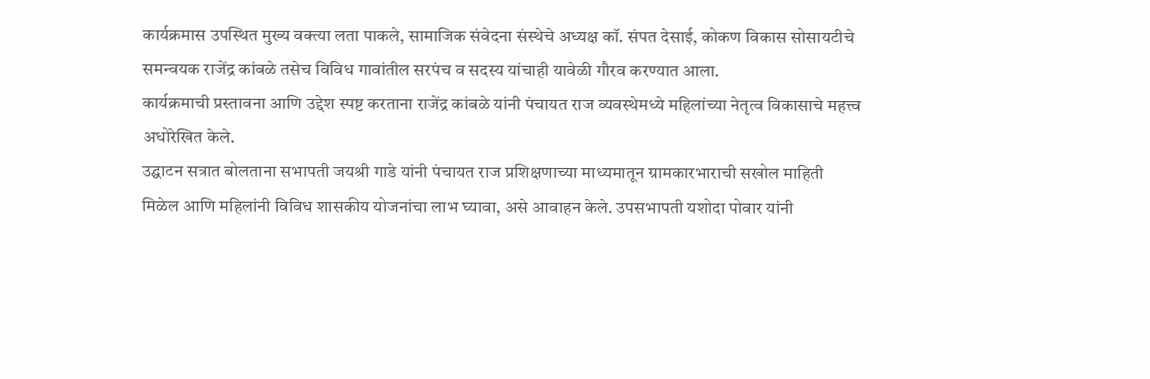कार्यक्रमास उपस्थित मुख्य वक्त्या लता पाकले, सामाजिक संवेदना संस्थेचे अध्यक्ष कॉ. संपत देसाई, कोकण विकास सोसायटीचे समन्वयक राजेंद्र कांबळे तसेच विविध गावांतील सरपंच व सदस्य यांचाही यावेळी गौरव करण्यात आला.
कार्यक्रमाची प्रस्तावना आणि उद्देश स्पष्ट करताना राजेंद्र कांबळे यांनी पंचायत राज व्यवस्थेमध्ये महिलांच्या नेतृत्व विकासाचे महत्त्व अधोरेखित केले.
उद्घाटन सत्रात बोलताना सभापती जयश्री गाडे यांनी पंचायत राज प्रशिक्षणाच्या माध्यमातून ग्रामकारभाराची सखोल माहिती मिळेल आणि महिलांनी विविध शासकीय योजनांचा लाभ घ्यावा, असे आवाहन केले. उपसभापती यशोदा पोवार यांनी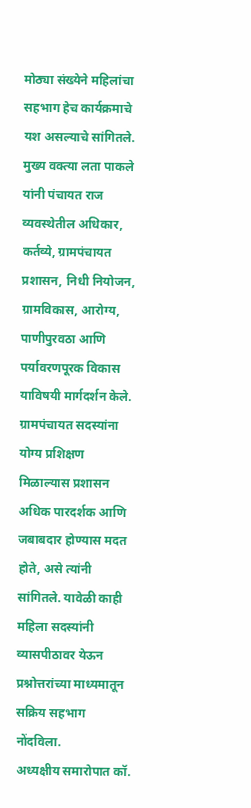मोठ्या संख्येने महिलांचा सहभाग हेच कार्यक्रमाचे यश असल्याचे सांगितले.
मुख्य वक्त्या लता पाकले यांनी पंचायत राज व्यवस्थेतील अधिकार, कर्तव्ये, ग्रामपंचायत प्रशासन, निधी नियोजन, ग्रामविकास, आरोग्य, पाणीपुरवठा आणि पर्यावरणपूरक विकास याविषयी मार्गदर्शन केले. ग्रामपंचायत सदस्यांना योग्य प्रशिक्षण मिळाल्यास प्रशासन अधिक पारदर्शक आणि जबाबदार होण्यास मदत होते, असे त्यांनी सांगितले. यावेळी काही महिला सदस्यांनी व्यासपीठावर येऊन प्रश्नोत्तरांच्या माध्यमातून सक्रिय सहभाग नोंदविला.
अध्यक्षीय समारोपात कॉ.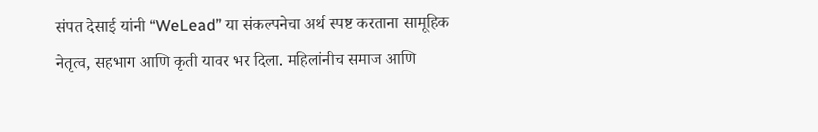संपत देसाई यांनी “WeLead” या संकल्पनेचा अर्थ स्पष्ट करताना सामूहिक नेतृत्व, सहभाग आणि कृती यावर भर दिला. महिलांनीच समाज आणि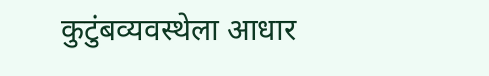कुटुंबव्यवस्थेला आधार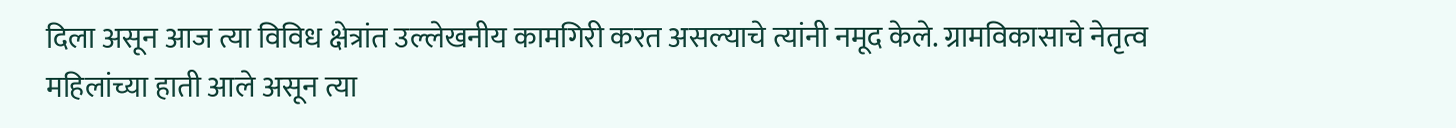दिला असून आज त्या विविध क्षेत्रांत उल्लेखनीय कामगिरी करत असल्याचे त्यांनी नमूद केले. ग्रामविकासाचे नेतृत्व महिलांच्या हाती आले असून त्या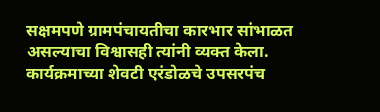सक्षमपणे ग्रामपंचायतीचा कारभार सांभाळत असल्याचा विश्वासही त्यांनी व्यक्त केला.
कार्यक्रमाच्या शेवटी एरंडोळचे उपसरपंच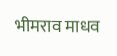भीमराव माधव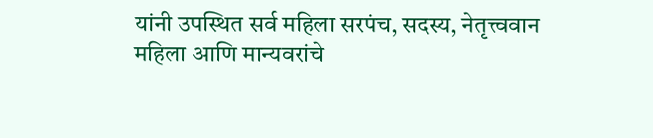यांनी उपस्थित सर्व महिला सरपंच, सदस्य, नेतृत्त्ववान महिला आणि मान्यवरांचे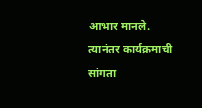आभार मानले. त्यानंतर कार्यक्रमाची सांगता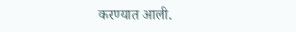करण्यात आली.